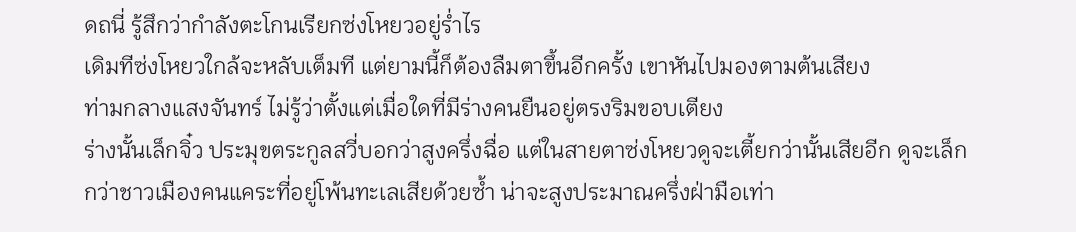ดถนี่ รู้สึกว่ากำลังตะโกนเรียกซ่งโหยวอยู่ร่ำไร
เดิมทีซ่งโหยวใกล้จะหลับเต็มที แต่ยามนี้ก็ต้องลืมตาขึ้นอีกครั้ง เขาหันไปมองตามต้นเสียง
ท่ามกลางแสงจันทร์ ไม่รู้ว่าตั้งแต่เมื่อใดที่มีร่างคนยืนอยู่ตรงริมขอบเตียง
ร่างนั้นเล็กจิ๋ว ประมุขตระกูลสวี่บอกว่าสูงครึ่งฉื่อ แต่ในสายตาซ่งโหยวดูจะเตี้ยกว่านั้นเสียอีก ดูจะเล็กกว่าชาวเมืองคนแคระที่อยู่โพ้นทะเลเสียด้วยซ้ำ น่าจะสูงประมาณครึ่งฝ่ามือเท่า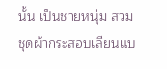นั้น เป็นชายหนุ่ม สวมชุดผ้ากระสอบเลียนแบ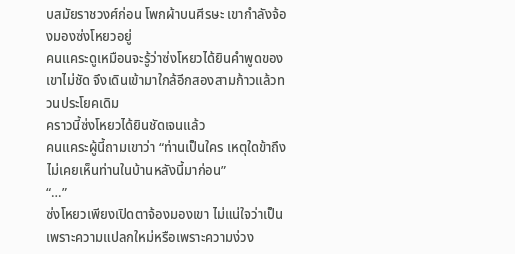บสมัยราชวงศ์ก่อน โพกผ้าบนศีรษะ เขากำลังจ้องมองซ่งโหยวอยู่
คนแคระดูเหมือนจะรู้ว่าซ่งโหยวได้ยินคำพูดของเขาไม่ชัด จึงเดินเข้ามาใกล้อีกสองสามก้าวแล้วทวนประโยคเดิม
คราวนี้ซ่งโหยวได้ยินชัดเจนแล้ว
คนแคระผู้นี้ถามเขาว่า “ท่านเป็นใคร เหตุใดข้าถึงไม่เคยเห็นท่านในบ้านหลังนี้มาก่อน”
“…”
ซ่งโหยวเพียงเปิดตาจ้องมองเขา ไม่แน่ใจว่าเป็นเพราะความแปลกใหม่หรือเพราะความง่วง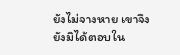ยังไม่จางหาย เขาจึงยังมิได้ตอบใน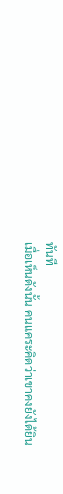ทันที
เมื่อเห็นดังนั้น คนแคระคิดว่าเขาคงยังได้ยิน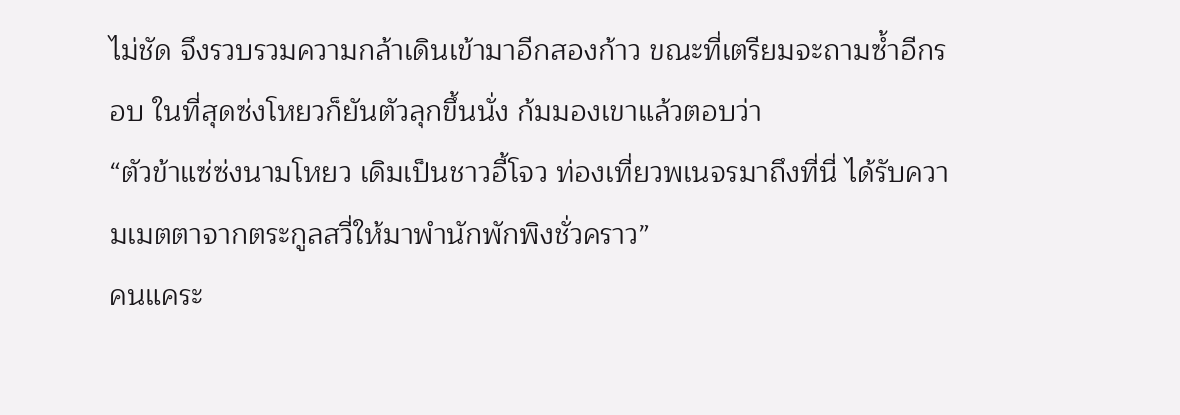ไม่ชัด จึงรวบรวมความกล้าเดินเข้ามาอีกสองก้าว ขณะที่เตรียมจะถามซ้ำอีกรอบ ในที่สุดซ่งโหยวก็ยันตัวลุกขึ้นนั่ง ก้มมองเขาแล้วตอบว่า
“ตัวข้าแซ่ซ่งนามโหยว เดิมเป็นชาวอี้โจว ท่องเที่ยวพเนจรมาถึงที่นี่ ได้รับความเมตตาจากตระกูลสวี่ให้มาพำนักพักพิงชั่วคราว”
คนแคระ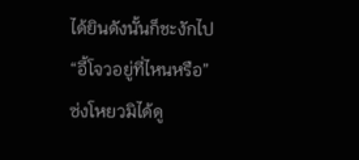ได้ยินดังนั้นก็ชะงักไป
“อี้โจวอยู่ที่ไหนหรือ”
ซ่งโหยวมิได้ดู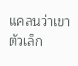แคลนว่าเขาตัวเล็ก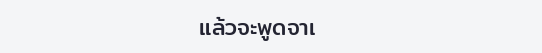แล้วจะพูดจาเ